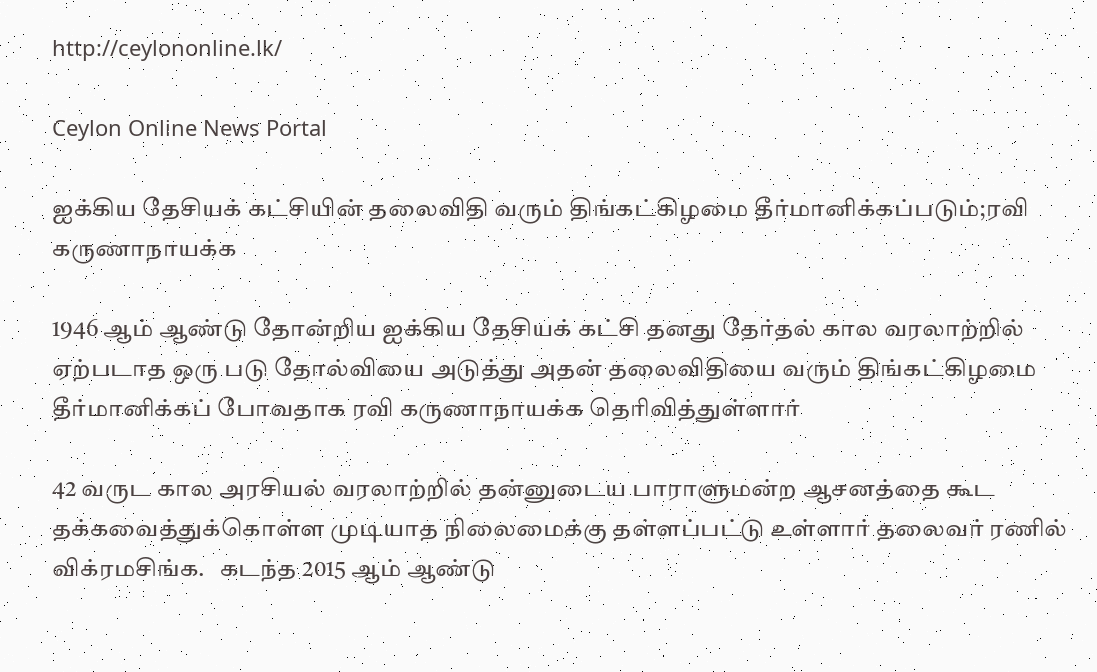http://ceylononline.lk/

Ceylon Online News Portal

ஐக்கிய தேசியக் கட்சியின் தலைவிதி வரும் திங்கட்கிழமை தீர்மானிக்கப்படும்;ரவி கருணாநாயக்க

1946 ஆம் ஆண்டு தோன்றிய ஐக்கிய தேசியக் கட்சி தனது தேர்தல் கால வரலாற்றில் ஏற்படாத ஒரு படு தோல்வியை அடுத்து அதன் தலைவிதியை வரும் திங்கட்கிழமை தீர்மானிக்கப் போவதாக ரவி கருணாநாயக்க தெரிவித்துள்ளார்

42 வருட கால அரசியல் வரலாற்றில் தன்னுடைய பாராளுமன்ற ஆசனத்தை கூட தக்கவைத்துக்கொள்ள முடியாத நிலைமைக்கு தள்ளப்பட்டு உள்ளார் தலைவர் ரணில் விக்ரமசிங்க.   கடந்த 2015 ஆம் ஆண்டு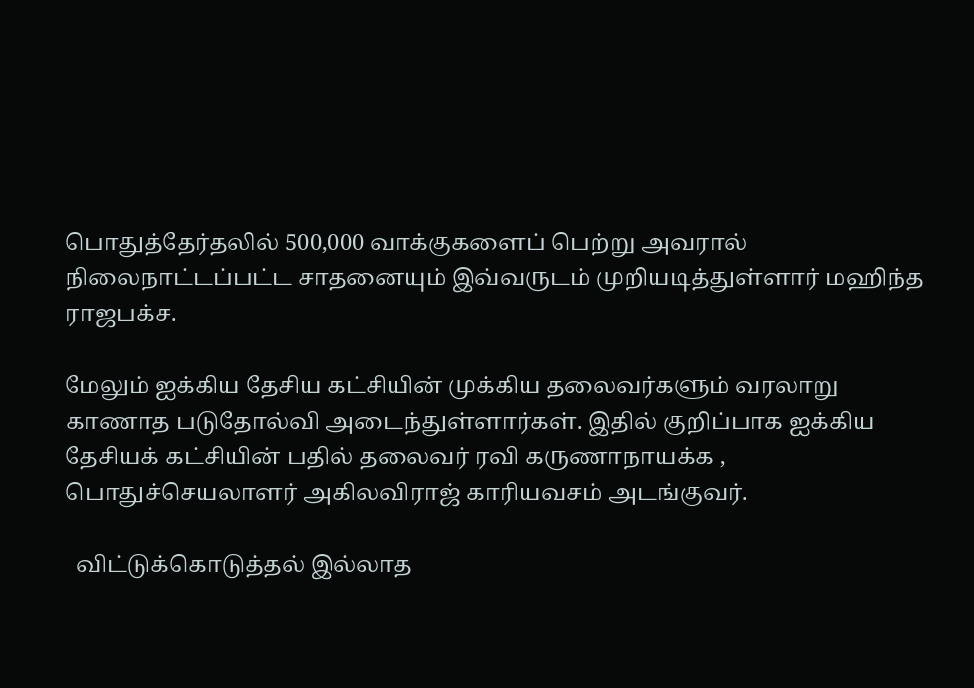பொதுத்தேர்தலில் 500,000 வாக்குகளைப் பெற்று அவரால் நிலைநாட்டப்பட்ட சாதனையும் இவ்வருடம் முறியடித்துள்ளார் மஹிந்த ராஜபக்ச.

மேலும் ஐக்கிய தேசிய கட்சியின் முக்கிய தலைவர்களும் வரலாறு காணாத படுதோல்வி அடைந்துள்ளார்கள். இதில் குறிப்பாக ஐக்கிய தேசியக் கட்சியின் பதில் தலைவர் ரவி கருணாநாயக்க , பொதுச்செயலாளர் அகிலவிராஜ் காரியவசம் அடங்குவர்.

  விட்டுக்கொடுத்தல் இல்லாத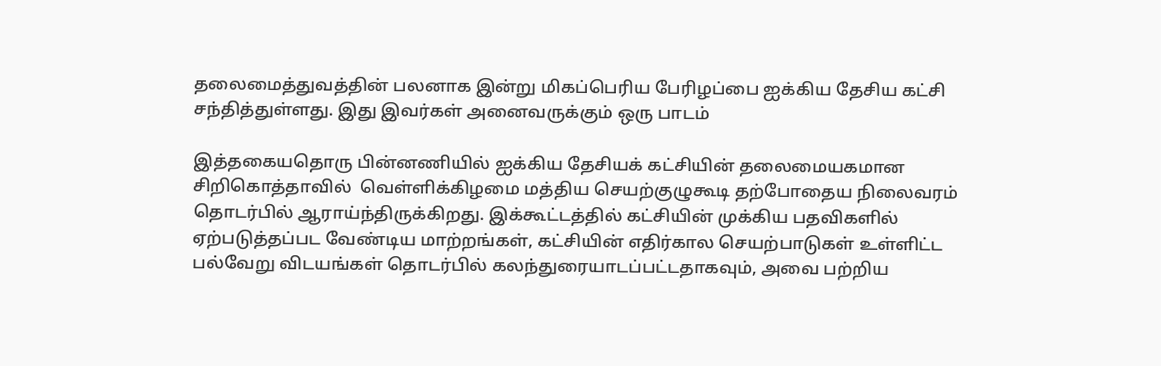தலைமைத்துவத்தின் பலனாக இன்று மிகப்பெரிய பேரிழப்பை ஐக்கிய தேசிய கட்சி சந்தித்துள்ளது. இது இவர்கள் அனைவருக்கும் ஒரு பாடம்

இத்தகையதொரு பின்னணியில் ஐக்கிய தேசியக் கட்சியின் தலைமையகமான சிறிகொத்தாவில்  வெள்ளிக்கிழமை மத்திய செயற்குழுகூடி தற்போதைய நிலைவரம் தொடர்பில் ஆராய்ந்திருக்கிறது. இக்கூட்டத்தில் கட்சியின் முக்கிய பதவிகளில் ஏற்படுத்தப்பட வேண்டிய மாற்றங்கள், கட்சியின் எதிர்கால செயற்பாடுகள் உள்ளிட்ட பல்வேறு விடயங்கள் தொடர்பில் கலந்துரையாடப்பட்டதாகவும், அவை பற்றிய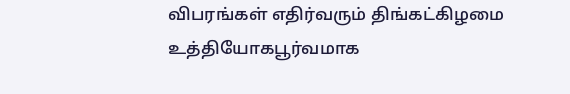விபரங்கள் எதிர்வரும் திங்கட்கிழமை உத்தியோகபூர்வமாக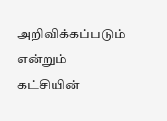அறிவிக்கப்படும் என்றும் கட்சியின்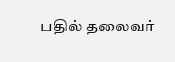பதில் தலைவர்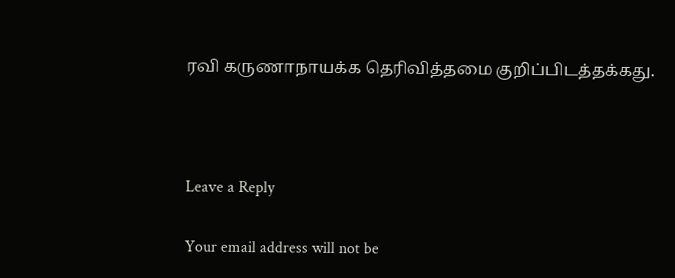ரவி கருணாநாயக்க தெரிவித்தமை குறிப்பிடத்தக்கது.



Leave a Reply

Your email address will not be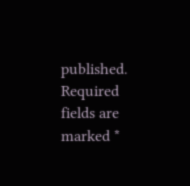published. Required fields are marked *